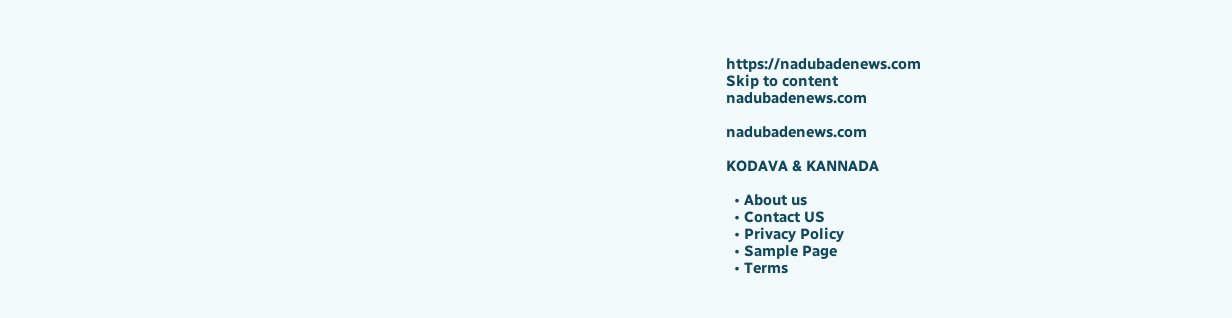https://nadubadenews.com
Skip to content
nadubadenews.com

nadubadenews.com

KODAVA & KANNADA

  • About us
  • Contact US
  • Privacy Policy
  • Sample Page
  • Terms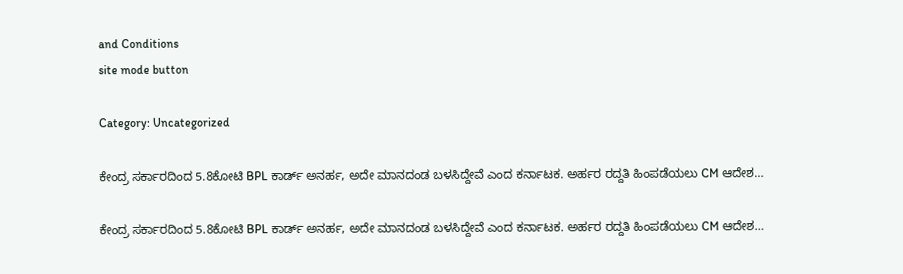and Conditions
site mode button

Category: Uncategorized

ಕೇಂದ್ರ ಸರ್ಕಾರದಿಂದ 5.8ಕೋಟಿ BPL ಕಾರ್ಡ್‌ ಅನರ್ಹ, ಅದೇ ಮಾನದಂಡ ಬಳಸಿದ್ದೇವೆ ಎಂದ ಕರ್ನಾಟಕ. ಅರ್ಹರ ರದ್ದತಿ ಹಿಂಪಡೆಯಲು CM ಆದೇಶ…

ಕೇಂದ್ರ ಸರ್ಕಾರದಿಂದ 5.8ಕೋಟಿ BPL ಕಾರ್ಡ್‌ ಅನರ್ಹ, ಅದೇ ಮಾನದಂಡ ಬಳಸಿದ್ದೇವೆ ಎಂದ ಕರ್ನಾಟಕ. ಅರ್ಹರ ರದ್ದತಿ ಹಿಂಪಡೆಯಲು CM ಆದೇಶ…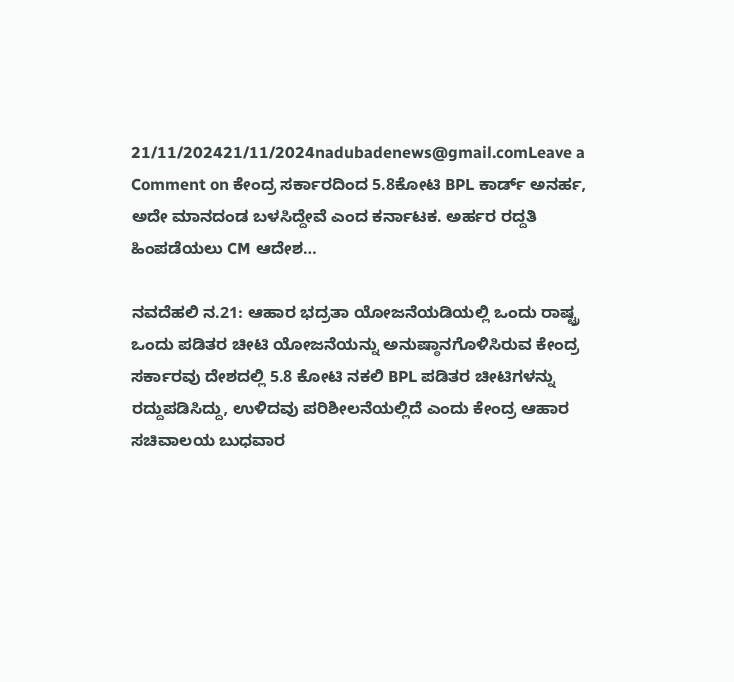21/11/202421/11/2024nadubadenews@gmail.comLeave a Comment on ಕೇಂದ್ರ ಸರ್ಕಾರದಿಂದ 5.8ಕೋಟಿ BPL ಕಾರ್ಡ್‌ ಅನರ್ಹ, ಅದೇ ಮಾನದಂಡ ಬಳಸಿದ್ದೇವೆ ಎಂದ ಕರ್ನಾಟಕ. ಅರ್ಹರ ರದ್ದತಿ ಹಿಂಪಡೆಯಲು CM ಆದೇಶ…

ನವದೆಹಲಿ ನ.21: ಆಹಾರ ಭದ್ರತಾ ಯೋಜನೆಯಡಿಯಲ್ಲಿ ಒಂದು ರಾಷ್ಟ್ರ ಒಂದು ಪಡಿತರ ಚೀಟಿ ಯೋಜನೆಯನ್ನು ಅನುಷ್ಠಾನಗೊಳಿಸಿರುವ ಕೇಂದ್ರ ಸರ್ಕಾರವು ದೇಶದಲ್ಲಿ 5.8 ಕೋಟಿ ನಕಲಿ BPL ಪಡಿತರ ಚೀಟಿಗಳನ್ನು ರದ್ದುಪಡಿಸಿದ್ದು, ಉಳಿದವು ಪರಿಶೀಲನೆಯಲ್ಲಿದೆ ಎಂದು ಕೇಂದ್ರ ಆಹಾರ ಸಚಿವಾಲಯ ಬುಧವಾರ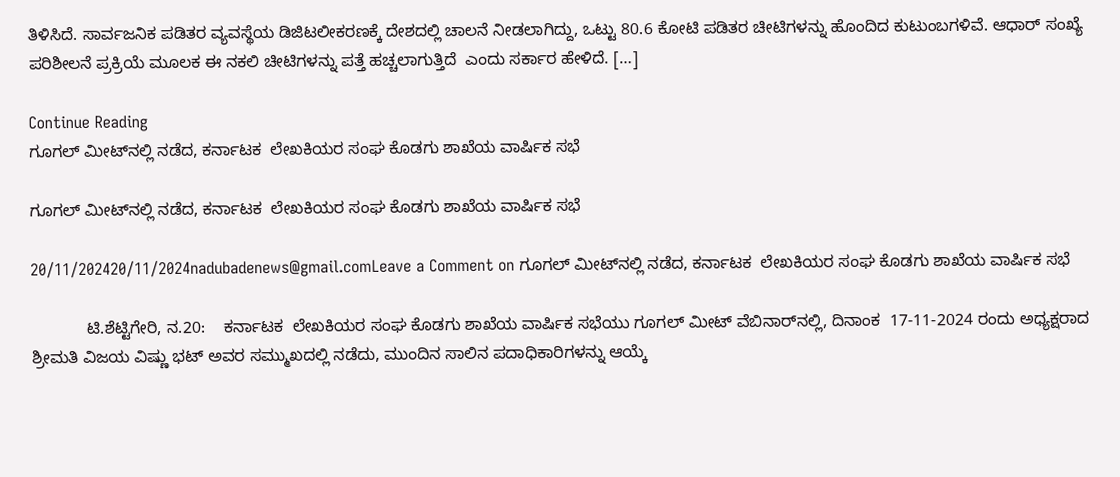ತಿಳಿಸಿದೆ. ಸಾರ್ವಜನಿಕ ಪಡಿತರ ವ್ಯವಸ್ಥೆಯ ಡಿಜಿಟಲೀಕರಣಕ್ಕೆ ದೇಶದಲ್ಲಿ ಚಾಲನೆ ನೀಡಲಾಗಿದ್ದು, ಒಟ್ಟು 80.6 ಕೋಟಿ ಪಡಿತರ ಚೀಟಿಗಳನ್ನು ಹೊಂದಿದ ಕುಟುಂಬಗಳಿವೆ. ಆಧಾರ್‌ ಸಂಖ್ಯೆ  ಪರಿಶೀಲನೆ ಪ್ರಕ್ರಿಯೆ ಮೂಲಕ ಈ ನಕಲಿ ಚೀಟಿಗಳನ್ನು ಪತ್ತೆ ಹಚ್ಚಲಾಗುತ್ತಿದೆ  ಎಂದು ಸರ್ಕಾರ ಹೇಳಿದೆ. […]

Continue Reading
ಗೂಗಲ್‌ ಮೀಟ್‌ನಲ್ಲಿ ನಡೆದ, ಕರ್ನಾಟಕ  ಲೇಖಕಿಯರ ಸಂಘ ಕೊಡಗು ಶಾಖೆಯ ವಾರ್ಷಿಕ ಸಭೆ

ಗೂಗಲ್‌ ಮೀಟ್‌ನಲ್ಲಿ ನಡೆದ, ಕರ್ನಾಟಕ  ಲೇಖಕಿಯರ ಸಂಘ ಕೊಡಗು ಶಾಖೆಯ ವಾರ್ಷಿಕ ಸಭೆ

20/11/202420/11/2024nadubadenews@gmail.comLeave a Comment on ಗೂಗಲ್‌ ಮೀಟ್‌ನಲ್ಲಿ ನಡೆದ, ಕರ್ನಾಟಕ  ಲೇಖಕಿಯರ ಸಂಘ ಕೊಡಗು ಶಾಖೆಯ ವಾರ್ಷಿಕ ಸಭೆ

            ಟಿ.ಶೆಟ್ಟಿಗೇರಿ, ನ.20:    ಕರ್ನಾಟಕ  ಲೇಖಕಿಯರ ಸಂಘ ಕೊಡಗು ಶಾಖೆಯ ವಾರ್ಷಿಕ ಸಭೆಯು ಗೂಗಲ್‌ ಮೀಟ್‌ ವೆಬಿನಾರ್‌ನಲ್ಲಿ, ದಿನಾಂಕ  17-11-2024 ರಂದು ಅಧ್ಯಕ್ಷರಾದ  ಶ್ರೀಮತಿ ವಿಜಯ ವಿಷ್ಣು ಭಟ್ ಅವರ ಸಮ್ಮುಖದಲ್ಲಿ ನಡೆದು, ಮುಂದಿನ ಸಾಲಿನ ಪದಾಧಿಕಾರಿಗಳನ್ನು ಆಯ್ಕೆ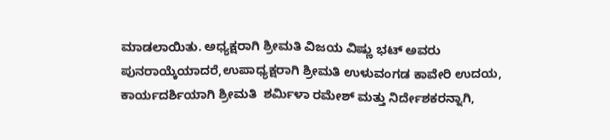ಮಾಡಲಾಯಿತು. ಅಧ್ಯಕ್ಷರಾಗಿ ಶ್ರೀಮತಿ ವಿಜಯ ವಿಷ್ಣು ಭಟ್ ಅವರು ಪುನರಾಯ್ಕೆಯಾದರೆ,ಉಪಾಧ್ಯಕ್ಷರಾಗಿ ಶ್ರೀಮತಿ ಉಳುವಂಗಡ ಕಾವೇರಿ ಉದಯ, ಕಾರ್ಯದರ್ಶಿಯಾಗಿ ಶ್ರೀಮತಿ  ಶರ್ಮಿಳಾ ರಮೇಶ್ ಮತ್ತು ನಿರ್ದೇಶಕರನ್ನಾಗಿ,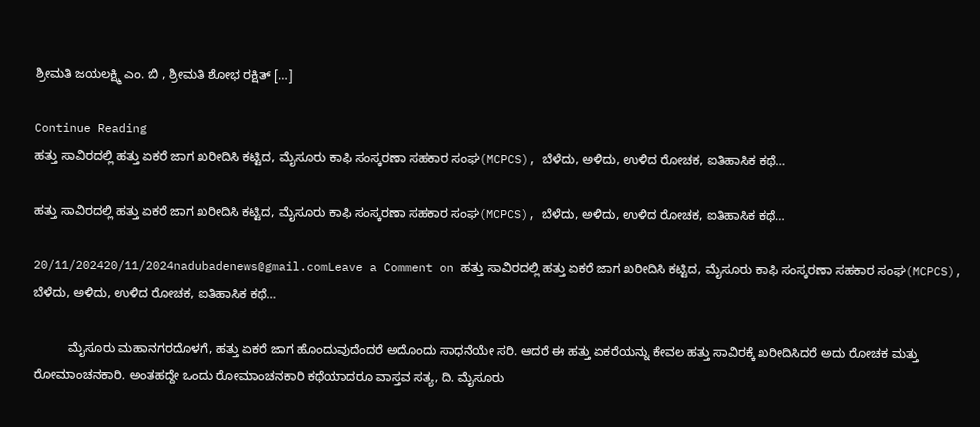ಶ್ರೀಮತಿ ಜಯಲಕ್ಷ್ಮಿ ಎಂ. ಬಿ , ಶ್ರೀಮತಿ ಶೋಭ ರಕ್ಷಿತ್ […]

Continue Reading
ಹತ್ತು ಸಾವಿರದಲ್ಲಿ ಹತ್ತು ಏಕರೆ ಜಾಗ ಖರೀದಿಸಿ ಕಟ್ಟಿದ, ಮೈಸೂರು ಕಾಫಿ ಸಂಸ್ಕರಣಾ ಸಹಕಾರ ಸಂಘ(MCPCS), ಬೆಳೆದು, ಅಳಿದು, ಉಳಿದ ರೋಚಕ, ಐತಿಹಾಸಿಕ ಕಥೆ…

ಹತ್ತು ಸಾವಿರದಲ್ಲಿ ಹತ್ತು ಏಕರೆ ಜಾಗ ಖರೀದಿಸಿ ಕಟ್ಟಿದ, ಮೈಸೂರು ಕಾಫಿ ಸಂಸ್ಕರಣಾ ಸಹಕಾರ ಸಂಘ(MCPCS), ಬೆಳೆದು, ಅಳಿದು, ಉಳಿದ ರೋಚಕ, ಐತಿಹಾಸಿಕ ಕಥೆ…

20/11/202420/11/2024nadubadenews@gmail.comLeave a Comment on ಹತ್ತು ಸಾವಿರದಲ್ಲಿ ಹತ್ತು ಏಕರೆ ಜಾಗ ಖರೀದಿಸಿ ಕಟ್ಟಿದ, ಮೈಸೂರು ಕಾಫಿ ಸಂಸ್ಕರಣಾ ಸಹಕಾರ ಸಂಘ(MCPCS), ಬೆಳೆದು, ಅಳಿದು, ಉಳಿದ ರೋಚಕ, ಐತಿಹಾಸಿಕ ಕಥೆ…

          ಮೈಸೂರು ಮಹಾನಗರದೊಳಗೆ, ಹತ್ತು ಏಕರೆ ಜಾಗ ಹೊಂದುವುದೆಂದರೆ ಅದೊಂದು ಸಾಧನೆಯೇ ಸರಿ. ಆದರೆ ಈ ಹತ್ತು ಏಕರೆಯನ್ನು ಕೇವಲ ಹತ್ತು ಸಾವಿರಕ್ಕೆ ಖರೀದಿಸಿದರೆ ಅದು ರೋಚಕ ಮತ್ತು ರೋಮಾಂಚನಕಾರಿ. ಅಂತಹದ್ದೇ ಒಂದು ರೋಮಾಂಚನಕಾರಿ ಕಥೆಯಾದರೂ ವಾಸ್ತವ ಸತ್ಯ, ದಿ. ಮೈಸೂರು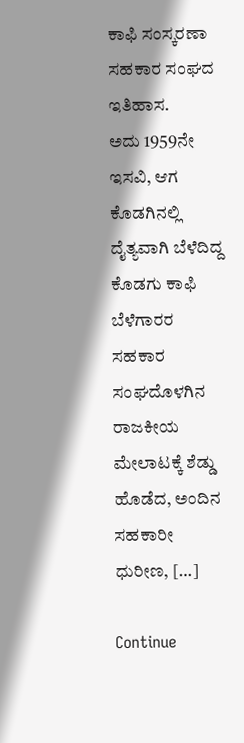ಕಾಫಿ ಸಂಸ್ಕರಣಾ ಸಹಕಾರ ಸಂಘದ ಇತಿಹಾಸ.           ಅದು 1959ನೇ ಇಸವಿ, ಆಗ ಕೊಡಗಿನಲ್ಲಿ ದೈತ್ಯವಾಗಿ ಬೆಳೆದಿದ್ದ ಕೊಡಗು ಕಾಫಿ ಬೆಳೆಗಾರರ ಸಹಕಾರ ಸಂಘದೊಳಗಿನ ರಾಜಕೀಯ ಮೇಲಾಟಕ್ಕೆ ಶೆಡ್ಡು ಹೊಡೆದ, ಅಂದಿನ ಸಹಕಾರೀ ಧುರೀಣ, […]

Continue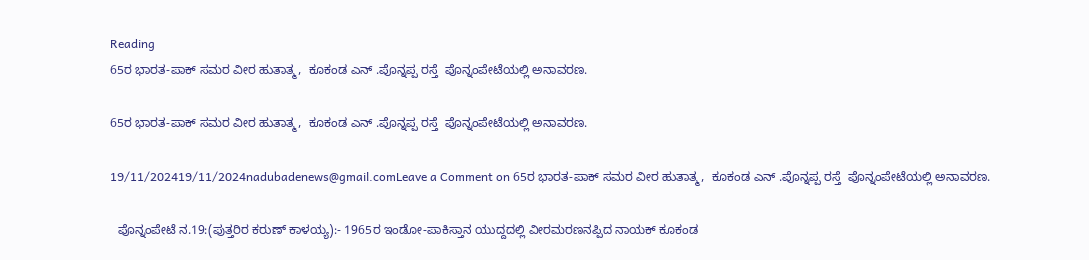Reading
65ರ ಭಾರತ-ಪಾಕ್‌ ಸಮರ ವೀರ ಹುತಾತ್ಮ,  ಕೂಕಂಡ ಎನ್ .ಪೊನ್ನಪ್ಪ ರಸ್ತೆ  ಪೊನ್ನಂಪೇಟೆಯಲ್ಲಿ ಅನಾವರಣ.

65ರ ಭಾರತ-ಪಾಕ್‌ ಸಮರ ವೀರ ಹುತಾತ್ಮ,  ಕೂಕಂಡ ಎನ್ .ಪೊನ್ನಪ್ಪ ರಸ್ತೆ  ಪೊನ್ನಂಪೇಟೆಯಲ್ಲಿ ಅನಾವರಣ.

19/11/202419/11/2024nadubadenews@gmail.comLeave a Comment on 65ರ ಭಾರತ-ಪಾಕ್‌ ಸಮರ ವೀರ ಹುತಾತ್ಮ,  ಕೂಕಂಡ ಎನ್ .ಪೊನ್ನಪ್ಪ ರಸ್ತೆ  ಪೊನ್ನಂಪೇಟೆಯಲ್ಲಿ ಅನಾವರಣ.

  ಪೊನ್ನಂಪೇಟೆ ನ.19:(ಪುತ್ತರಿರ ಕರುಣ್‌ ಕಾಳಯ್ಯ):- 1965ರ ಇಂಡೋ-ಪಾಕಿಸ್ತಾನ ಯುದ್ದದಲ್ಲಿ ವೀರಮರಣನಪ್ಪಿದ ನಾಯಕ್ ಕೂಕಂಡ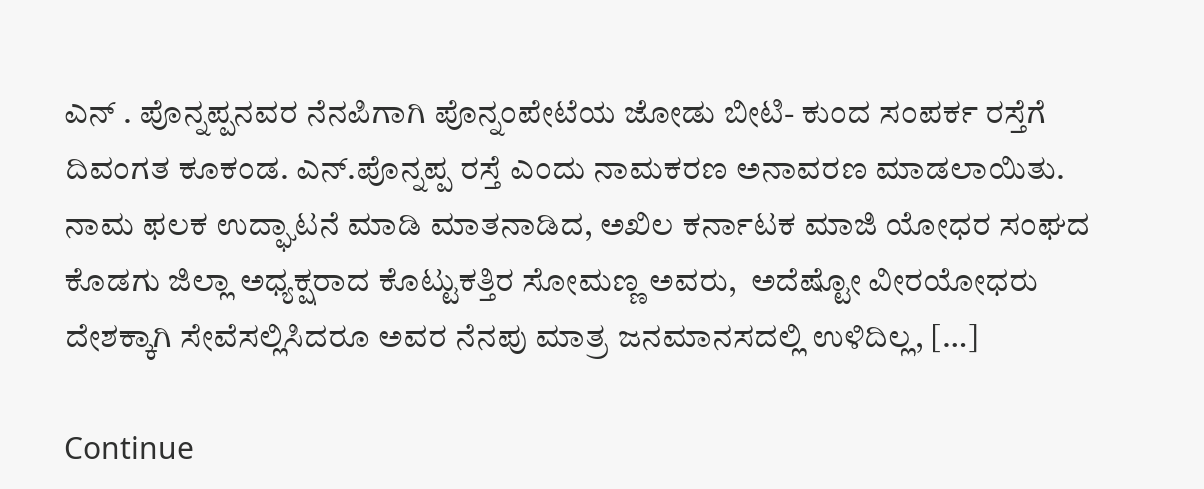ಎನ್ . ಪೊನ್ನಪ್ಪನವರ ನೆನಪಿಗಾಗಿ ಪೊನ್ನಂಪೇಟೆಯ ಜೋಡು ಬೀಟಿ- ಕುಂದ ಸಂಪರ್ಕ ರಸ್ತೆಗೆ ದಿವಂಗತ ಕೂಕಂಡ. ಎನ್.ಪೊನ್ನಪ್ಪ ರಸ್ತೆ ಎಂದು ನಾಮಕರಣ ಅನಾವರಣ ಮಾಡಲಾಯಿತು.             ನಾಮ ಫಲಕ ಉದ್ಘಾಟನೆ ಮಾಡಿ ಮಾತನಾಡಿದ, ಅಖಿಲ ಕರ್ನಾಟಕ ಮಾಜಿ ಯೋಧರ ಸಂಘದ ಕೊಡಗು ಜಿಲ್ಲಾ ಅಧ್ಯಕ್ಷರಾದ ಕೊಟ್ಟುಕತ್ತಿರ ಸೋಮಣ್ಣ ಅವರು,  ಅದೆಷ್ಟೋ ವೀರಯೋಧರು ದೇಶಕ್ಕಾಗಿ ಸೇವೆಸಲ್ಲಿಸಿದರೂ ಅವರ ನೆನಪು ಮಾತ್ರ ಜನಮಾನಸದಲ್ಲಿ ಉಳಿದಿಲ್ಲ, […]

Continue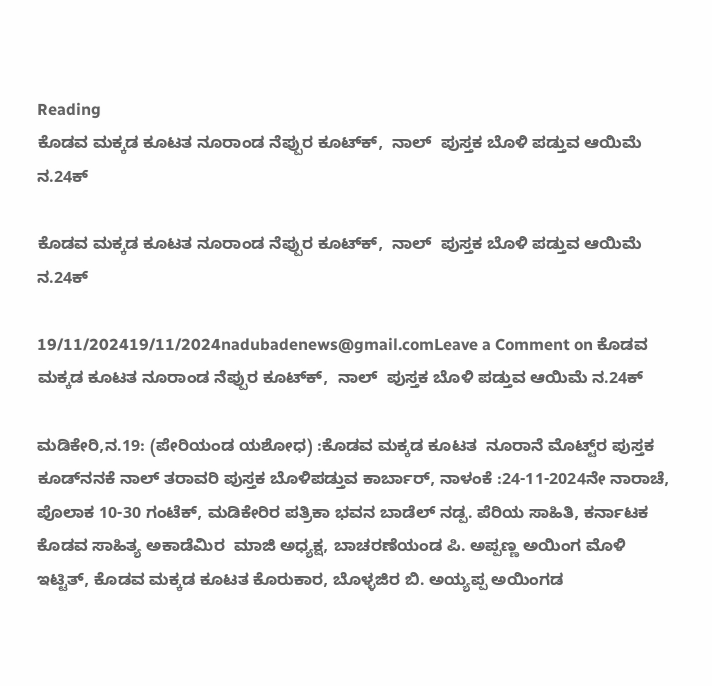Reading
ಕೊಡವ ಮಕ್ಕಡ ಕೂಟತ ನೂರಾಂಡ ನೆಪ್ಪುರ ಕೂಟ್‌ಕ್‌,  ನಾಲ್‌  ಪುಸ್ತಕ ಬೊಳಿ ಪಡ್ತುವ ಆಯಿಮೆ ನ.24ಕ್

ಕೊಡವ ಮಕ್ಕಡ ಕೂಟತ ನೂರಾಂಡ ನೆಪ್ಪುರ ಕೂಟ್‌ಕ್‌,  ನಾಲ್‌  ಪುಸ್ತಕ ಬೊಳಿ ಪಡ್ತುವ ಆಯಿಮೆ ನ.24ಕ್

19/11/202419/11/2024nadubadenews@gmail.comLeave a Comment on ಕೊಡವ ಮಕ್ಕಡ ಕೂಟತ ನೂರಾಂಡ ನೆಪ್ಪುರ ಕೂಟ್‌ಕ್‌,  ನಾಲ್‌  ಪುಸ್ತಕ ಬೊಳಿ ಪಡ್ತುವ ಆಯಿಮೆ ನ.24ಕ್

ಮಡಿಕೇರಿ,ನ.19: (ಪೇರಿಯಂಡ ಯಶೋಧ) :ಕೊಡವ ಮಕ್ಕಡ ಕೂಟತ  ನೂರಾನೆ ಮೊಟ್ಟ್‌ರ ಪುಸ್ತಕ ಕೂಡ್‌ನನಕೆ ನಾಲ್‌ ತರಾವರಿ ಪುಸ್ತಕ ಬೊಳಿಪಡ್ತುವ ಕಾರ್ಬಾರ್‌, ನಾಳಂಕೆ :24-11-2024ನೇ ನಾರಾಚೆ, ಪೊಲಾಕ 10-30 ಗಂಟೆಕ್, ಮಡಿಕೇರಿರ ಪತ್ರಿಕಾ ಭವನ ಬಾಡೆಲ್‌ ನಡ್ಪ. ಪೆರಿಯ ಸಾಹಿತಿ, ಕರ್ನಾಟಕ ಕೊಡವ ಸಾಹಿತ್ಯ ಅಕಾಡೆಮಿರ  ಮಾಜಿ ಅಧ್ಯಕ್ಷ, ಬಾಚರಣೆಯಂಡ ಪಿ. ಅಪ್ಪಣ್ಣ ಅಯಿಂಗ ಮೊಳಿ ಇಟ್ಟಿತ್‌, ಕೊಡವ ಮಕ್ಕಡ ಕೂಟತ ಕೊರುಕಾರ, ಬೊಳ್ಳಜಿರ ಬಿ. ಅಯ್ಯಪ್ಪ ಅಯಿಂಗಡ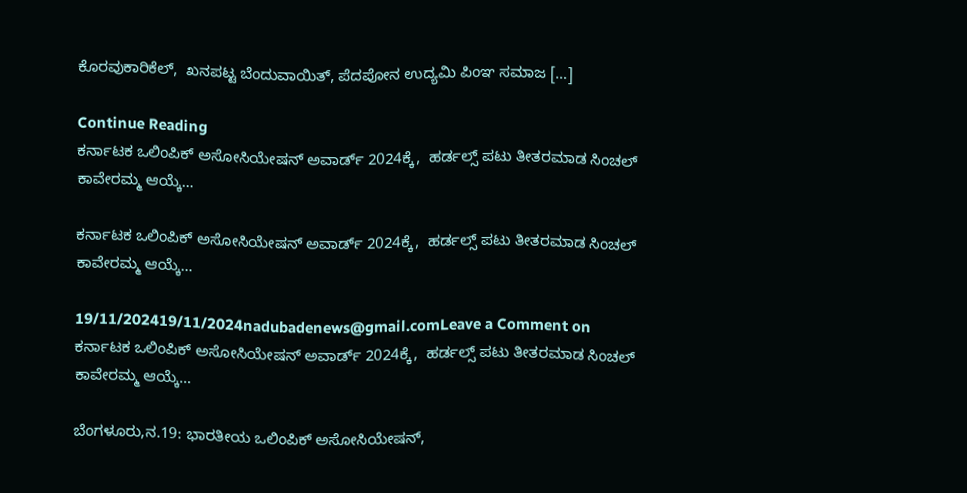ಕೊರವುಕಾರಿಕೆಲ್‌,  ಖನಪಟ್ಟ ಬೆಂದುವಾಯಿತ್‌, ಪೆದಪೋನ ಉದ್ಯಮಿ ಪಿಂಞ ಸಮಾಜ […]

Continue Reading
ಕರ್ನಾಟಕ ಒಲಿಂಪಿಕ್ ಅಸೋಸಿಯೇಷನ್ ಅವಾರ್ಡ್‌ 2024ಕ್ಕೆ,  ಹರ್ಡಲ್ಸ್‌ ಪಟು ತೀತರಮಾಡ ಸಿಂಚಲ್ ಕಾವೇರಮ್ಮ ಆಯ್ಕೆ…

ಕರ್ನಾಟಕ ಒಲಿಂಪಿಕ್ ಅಸೋಸಿಯೇಷನ್ ಅವಾರ್ಡ್‌ 2024ಕ್ಕೆ,  ಹರ್ಡಲ್ಸ್‌ ಪಟು ತೀತರಮಾಡ ಸಿಂಚಲ್ ಕಾವೇರಮ್ಮ ಆಯ್ಕೆ…

19/11/202419/11/2024nadubadenews@gmail.comLeave a Comment on ಕರ್ನಾಟಕ ಒಲಿಂಪಿಕ್ ಅಸೋಸಿಯೇಷನ್ ಅವಾರ್ಡ್‌ 2024ಕ್ಕೆ,  ಹರ್ಡಲ್ಸ್‌ ಪಟು ತೀತರಮಾಡ ಸಿಂಚಲ್ ಕಾವೇರಮ್ಮ ಆಯ್ಕೆ…

ಬೆಂಗಳೂರು,ನ.19: ಭಾರತೀಯ ಒಲಿಂಪಿಕ್ ಅಸೋಸಿಯೇಷನ್‌,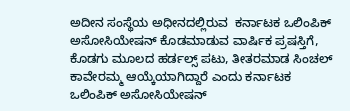ಅದೀನ ಸಂಸ್ಥೆಯ ಅಧೀನದಲ್ಲಿರುವ  ಕರ್ನಾಟಕ ಒಲಿಂಪಿಕ್ ಅಸೋಸಿಯೇಷನ್ ಕೊಡಮಾಡುವ ವಾರ್ಷಿಕ ಪ್ರಷಸ್ತಿಗೆ, ಕೊಡಗು ಮೂಲದ ಹರ್ಡಲ್ಸ್‌ ಪಟು, ತೀತರಮಾಡ ಸಿಂಚಲ್ ಕಾವೇರಮ್ಮ ಆಯ್ಕೆಯಾಗಿದ್ದಾರೆ ಎಂದು ಕರ್ನಾಟಕ ಒಲಿಂಪಿಕ್ ಅಸೋಸಿಯೇಷನ್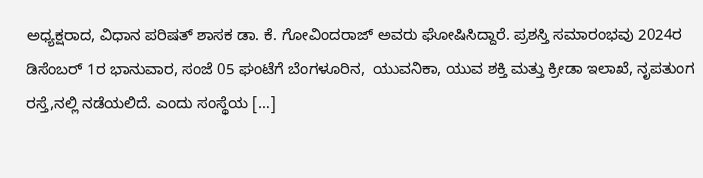ಅಧ್ಯಕ್ಷರಾದ, ವಿಧಾನ ಪರಿಷತ್‌ ಶಾಸಕ ಡಾ. ಕೆ. ಗೋವಿಂದರಾಜ್‌ ಅವರು ಘೋಷಿಸಿದ್ದಾರೆ. ಪ್ರಶಸ್ತಿ ಸಮಾರಂಭವು 2024ರ ಡಿಸೆಂಬರ್ 1ರ ಭಾನುವಾರ, ಸಂಜೆ 05 ಘಂಟೆಗೆ ಬೆಂಗಳೂರಿನ,  ಯುವನಿಕಾ, ಯುವ ಶಕ್ತಿ ಮತ್ತು ಕ್ರೀಡಾ ಇಲಾಖೆ, ನೃಪತುಂಗ ರಸ್ತೆ,ನಲ್ಲಿ ನಡೆಯಲಿದೆ. ಎಂದು ಸಂಸ್ಥೆಯ […]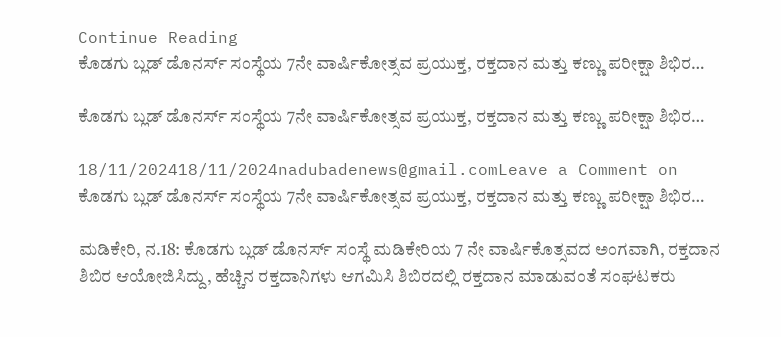Continue Reading
ಕೊಡಗು ಬ್ಲಡ್ ಡೊನರ್ಸ್ ಸಂಸ್ಥೆಯ 7ನೇ ವಾರ್ಷಿಕೋತ್ಸವ ಪ್ರಯುಕ್ತ, ರಕ್ತದಾನ ಮತ್ತು ಕಣ್ಣು ಪರೀಕ್ಷಾ ಶಿಭಿರ…

ಕೊಡಗು ಬ್ಲಡ್ ಡೊನರ್ಸ್ ಸಂಸ್ಥೆಯ 7ನೇ ವಾರ್ಷಿಕೋತ್ಸವ ಪ್ರಯುಕ್ತ, ರಕ್ತದಾನ ಮತ್ತು ಕಣ್ಣು ಪರೀಕ್ಷಾ ಶಿಭಿರ…

18/11/202418/11/2024nadubadenews@gmail.comLeave a Comment on ಕೊಡಗು ಬ್ಲಡ್ ಡೊನರ್ಸ್ ಸಂಸ್ಥೆಯ 7ನೇ ವಾರ್ಷಿಕೋತ್ಸವ ಪ್ರಯುಕ್ತ, ರಕ್ತದಾನ ಮತ್ತು ಕಣ್ಣು ಪರೀಕ್ಷಾ ಶಿಭಿರ…

ಮಡಿಕೇರಿ, ನ.18: ಕೊಡಗು ಬ್ಲಡ್ ಡೊನರ್ಸ್ ಸಂಸ್ಥೆ ಮಡಿಕೇರಿಯ 7 ನೇ ವಾರ್ಷಿಕೊತ್ಸವದ ಅಂಗವಾಗಿ, ರಕ್ತದಾನ ಶಿಬಿರ ಆಯೋಜಿಸಿದ್ದು, ಹೆಚ್ಚಿನ ರಕ್ತದಾನಿಗಳು ಆಗಮಿಸಿ ಶಿಬಿರದಲ್ಲಿ ರಕ್ತದಾನ ಮಾಡುವಂತೆ ಸಂಘಟಕರು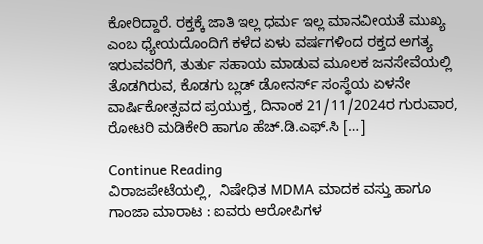ಕೋರಿದ್ದಾರೆ. ರಕ್ತಕ್ಕೆ ಜಾತಿ ಇಲ್ಲ ಧರ್ಮ ಇಲ್ಲ ಮಾನವೀಯತೆ ಮುಖ್ಯ ಎಂಬ ಧ್ಯೇಯದೊಂದಿಗೆ ಕಳೆದ ಏಳು ವರ್ಷಗಳಿಂದ ರಕ್ತದ ಅಗತ್ಯ ಇರುವವರಿಗೆ, ತುರ್ತು ಸಹಾಯ ಮಾಡುವ ಮೂಲಕ ಜನಸೇವೆಯಲ್ಲಿ ತೊಡಗಿರುವ, ಕೊಡಗು ಬ್ಲಡ್‌ ಡೋನರ್ಸ್‌ ಸಂಸ್ಥೆಯ ಏಳನೇ ವಾರ್ಷಿಕೋತ್ಸವದ ಪ್ರಯುಕ್ತ, ದಿನಾಂಕ 21/11/2024ರ ಗುರುವಾರ, ರೋಟರಿ ಮಡಿಕೇರಿ ಹಾಗೂ ಹೆಚ್.ಡಿ.ಎಫ್.ಸಿ […]

Continue Reading
ವಿರಾಜಪೇಟೆಯಲ್ಲಿ,  ನಿಷೇಧಿತ MDMA ಮಾದಕ ವಸ್ತು ಹಾಗೂ  ಗಾಂಜಾ ಮಾರಾಟ : ಐವರು ಆರೋಪಿಗಳ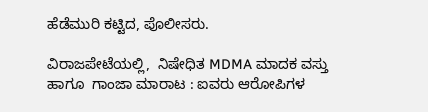ಹೆಡೆಮುರಿ ಕಟ್ಟಿದ, ಪೊಲೀಸರು.

ವಿರಾಜಪೇಟೆಯಲ್ಲಿ,  ನಿಷೇಧಿತ MDMA ಮಾದಕ ವಸ್ತು ಹಾಗೂ  ಗಾಂಜಾ ಮಾರಾಟ : ಐವರು ಆರೋಪಿಗಳ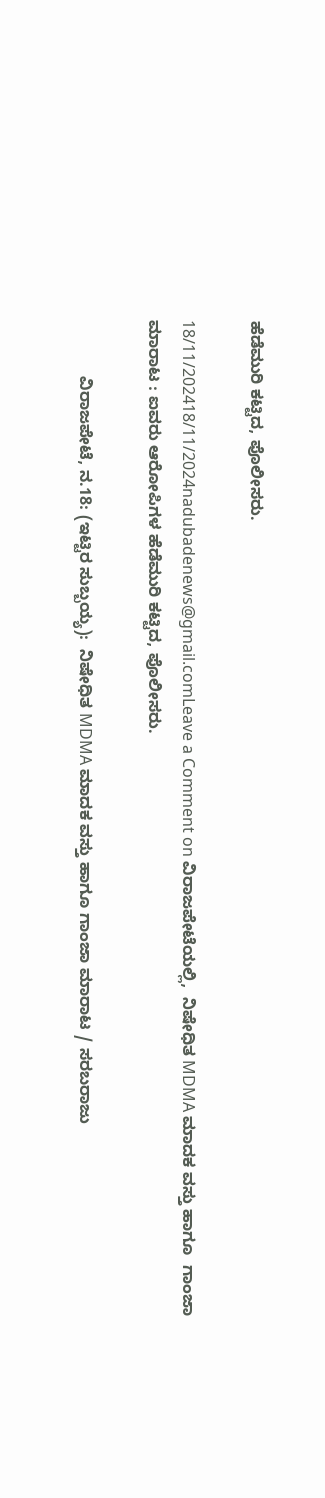ಹೆಡೆಮುರಿ ಕಟ್ಟಿದ, ಪೊಲೀಸರು.

18/11/202418/11/2024nadubadenews@gmail.comLeave a Comment on ವಿರಾಜಪೇಟೆಯಲ್ಲಿ,  ನಿಷೇಧಿತ MDMA ಮಾದಕ ವಸ್ತು ಹಾಗೂ  ಗಾಂಜಾ ಮಾರಾಟ : ಐವರು ಆರೋಪಿಗಳ ಹೆಡೆಮುರಿ ಕಟ್ಟಿದ, ಪೊಲೀಸರು.

            ವಿರಾಜಪೇಟೆ, ನ.18: (ಇಟ್ಟಿರ ಸುಬ್ಬಯ್ಯ):  ನಿಷೇಧಿತ MDMA ಮಾದಕ ವಸ್ತು ಹಾಗೂ ಗಾಂಜಾ ಮಾರಾಟ / ಸರಬರಾಜು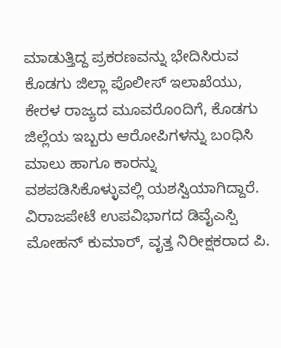ಮಾಡುತ್ತಿದ್ದ ಪ್ರಕರಣವನ್ನು ಭೇದಿಸಿರುವ ಕೊಡಗು ಜಿಲ್ಲಾ ಪೊಲೀಸ್ ಇಲಾಖೆಯು,  ಕೇರಳ ರಾಜ್ಯದ ಮೂವರೊಂದಿಗೆ, ಕೊಡಗು ಜಿಲ್ಲೆಯ ಇಬ್ಬರು ಆರೋಪಿಗಳನ್ನು ಬಂಧಿಸಿ ಮಾಲು ಹಾಗೂ ಕಾರನ್ನು ವಶಪಡಿಸಿಕೊಳ್ಳುವಲ್ಲಿ ಯಶಸ್ವಿಯಾಗಿದ್ದಾರೆ. ವಿರಾಜಪೇಟೆ ಉಪವಿಭಾಗದ ಡಿವೈಎಸ್ಪಿ ಮೋಹನ್ ಕುಮಾರ್, ವೃತ್ತ ನಿರೀಕ್ಷಕರಾದ ಪಿ.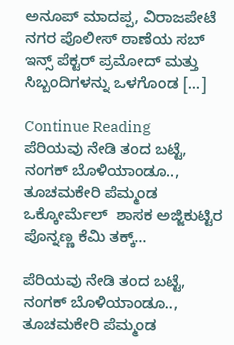ಅನೂಪ್ ಮಾದಪ್ಪ, ವಿರಾಜಪೇಟೆ ನಗರ ಪೊಲೀಸ್ ಠಾಣೆಯ ಸಬ್ ಇನ್ಸ್ ಪೆಕ್ಟರ್ ಪ್ರಮೋದ್ ಮತ್ತು ಸಿಬ್ಬಂದಿಗಳನ್ನು ಒಳಗೊಂಡ […]

Continue Reading
ಪೆರಿಯವು ನೇಡಿ ತಂದ ಬಟ್ಟೆ, ನಂಗಕ್‌ ಬೊಳಿಯಾಂಡೂ.., ತೂಚಮಕೇರಿ ಪೆಮ್ಮಂಡ ಒಕ್ಕೋರ್ಮೆಲ್‌  ಶಾಸಕ ಅಜ್ಜಿಕುಟ್ಟಿರ ಪೊನ್ನಣ್ಣ ಕೆಮಿ ತಕ್ಕ್‌…

ಪೆರಿಯವು ನೇಡಿ ತಂದ ಬಟ್ಟೆ, ನಂಗಕ್‌ ಬೊಳಿಯಾಂಡೂ.., ತೂಚಮಕೇರಿ ಪೆಮ್ಮಂಡ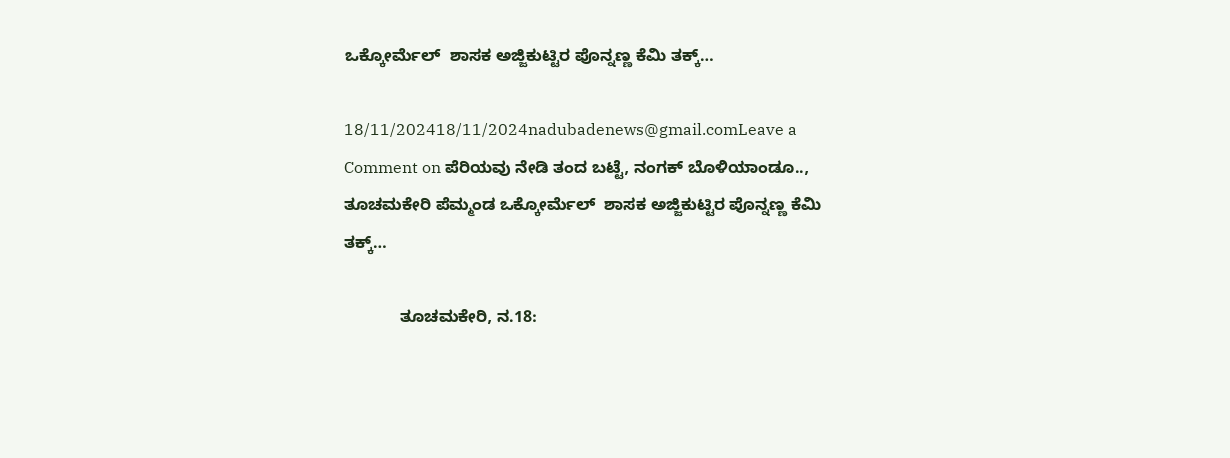ಒಕ್ಕೋರ್ಮೆಲ್‌  ಶಾಸಕ ಅಜ್ಜಿಕುಟ್ಟಿರ ಪೊನ್ನಣ್ಣ ಕೆಮಿ ತಕ್ಕ್‌…

18/11/202418/11/2024nadubadenews@gmail.comLeave a Comment on ಪೆರಿಯವು ನೇಡಿ ತಂದ ಬಟ್ಟೆ, ನಂಗಕ್‌ ಬೊಳಿಯಾಂಡೂ.., ತೂಚಮಕೇರಿ ಪೆಮ್ಮಂಡ ಒಕ್ಕೋರ್ಮೆಲ್‌  ಶಾಸಕ ಅಜ್ಜಿಕುಟ್ಟಿರ ಪೊನ್ನಣ್ಣ ಕೆಮಿ ತಕ್ಕ್‌…

            ತೂಚಮಕೇರಿ, ನ.18: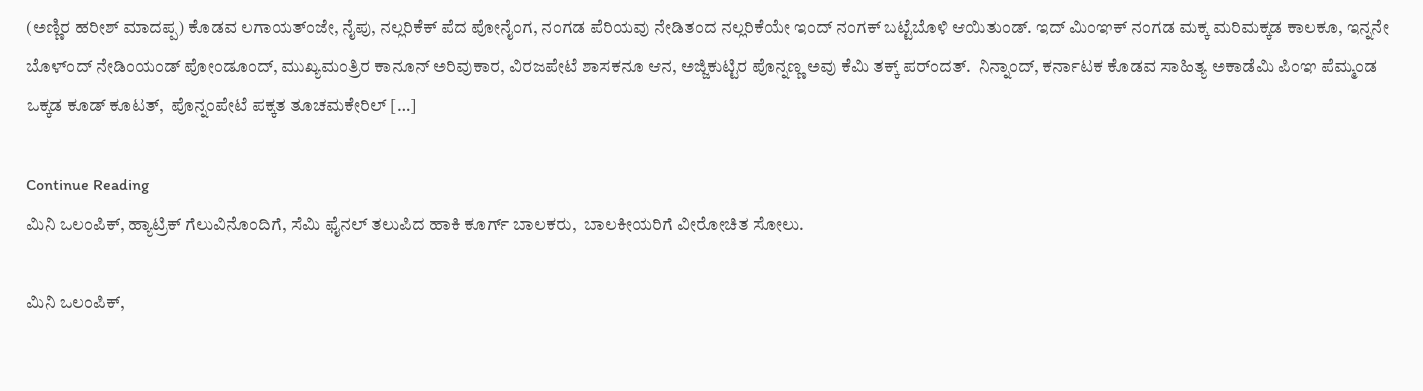(ಅಣ್ಣಿರ ಹರೀಶ್‌ ಮಾದಪ್ಪ) ಕೊಡವ ಲಗಾಯತ್ಂಜೇ, ನೈಪು, ನಲ್ಲರಿಕೆಕ್‌ ಪೆದ ಪೋನೈಂಗ, ನಂಗಡ ಪೆರಿಯವು ನೇಡಿತಂದ ನಲ್ಲರಿಕೆಯೇ ಇಂದ್‌ ನಂಗಕ್‌ ಬಟ್ಟೆಬೊಳಿ ಆಯಿತುಂಡ್. ಇದ್‌ ಮಿಂಞಕ್‌ ನಂಗಡ ಮಕ್ಕ ಮರಿಮಕ್ಕಡ ಕಾಲಕೂ, ಇನ್ನನೇ ಬೊಳ್ಂದ್‌ ನೇಡಿಂಯಂಡ್‌ ಪೋಂಡೂಂದ್‌, ಮುಖ್ಯಮಂತ್ರಿರ ಕಾನೂನ್‌ ಅರಿವುಕಾರ, ವಿರಜಪೇಟೆ ಶಾಸಕನೂ ಆನ, ಅಜ್ಜಿಕುಟ್ಟಿರ ಪೊನ್ನಣ್ಣ ಅವು ಕೆಮಿ ತಕ್ಕ್‌ ಪರ್ಂದತ್.  ನಿನ್ನಾಂದ್‌, ಕರ್ನಾಟಕ ಕೊಡವ ಸಾಹಿತ್ಯ ಅಕಾಡೆಮಿ ಪಿಂಞ ಪೆಮ್ಮಂಡ ಒಕ್ಕಡ ಕೂಡ್‌ ಕೂಟತ್‌,  ಪೊನ್ನಂಪೇಟೆ ಪಕ್ಕತ ತೂಚಮಕೇರಿಲ್‌ […]

Continue Reading
ಮಿನಿ ಒಲಂಪಿಕ್‌, ಹ್ಯಾಟ್ರಿಕ್‌ ಗೆಲುವಿನೊಂದಿಗೆ, ಸೆಮಿ ಫೈನಲ್‌ ತಲುಪಿದ ಹಾಕಿ ಕೂರ್ಗ್‌ ಬಾಲಕರು,  ಬಾಲಕೀಯರಿಗೆ ವೀರೋಚಿತ ಸೋಲು.

ಮಿನಿ ಒಲಂಪಿಕ್‌,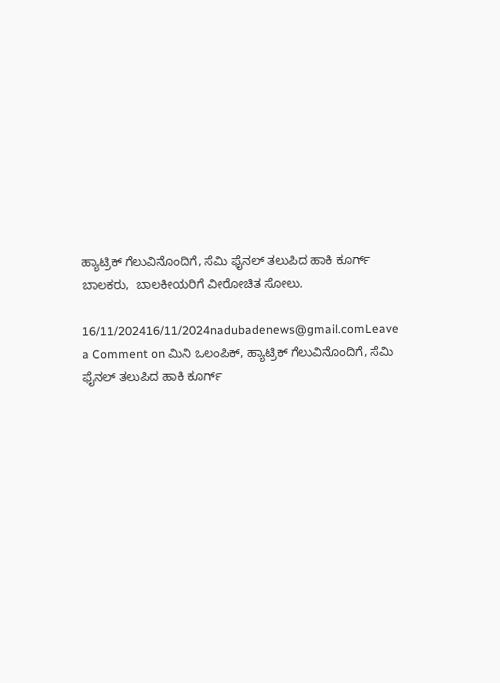ಹ್ಯಾಟ್ರಿಕ್‌ ಗೆಲುವಿನೊಂದಿಗೆ, ಸೆಮಿ ಫೈನಲ್‌ ತಲುಪಿದ ಹಾಕಿ ಕೂರ್ಗ್‌ ಬಾಲಕರು,  ಬಾಲಕೀಯರಿಗೆ ವೀರೋಚಿತ ಸೋಲು.

16/11/202416/11/2024nadubadenews@gmail.comLeave a Comment on ಮಿನಿ ಒಲಂಪಿಕ್‌, ಹ್ಯಾಟ್ರಿಕ್‌ ಗೆಲುವಿನೊಂದಿಗೆ, ಸೆಮಿ ಫೈನಲ್‌ ತಲುಪಿದ ಹಾಕಿ ಕೂರ್ಗ್‌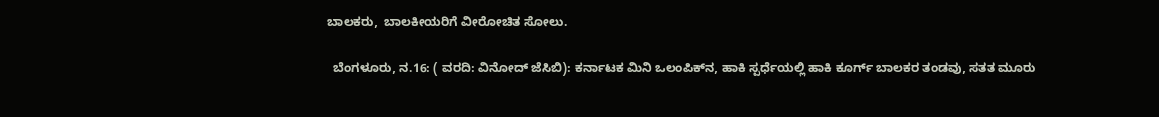ಬಾಲಕರು,  ಬಾಲಕೀಯರಿಗೆ ವೀರೋಚಿತ ಸೋಲು.

  ಬೆಂಗಳೂರು, ನ.16: ( ವರದಿ: ವಿನೋದ್ ಜೆಸಿಬಿ): ಕರ್ನಾಟಕ ಮಿನಿ ಒಲಂಪಿಕ್‌ನ, ಹಾಕಿ ಸ್ಪರ್ಧೆಯಲ್ಲಿ ಹಾಕಿ ಕೂರ್ಗ್‌ ಬಾಲಕರ ತಂಡವು, ಸತತ ಮೂರು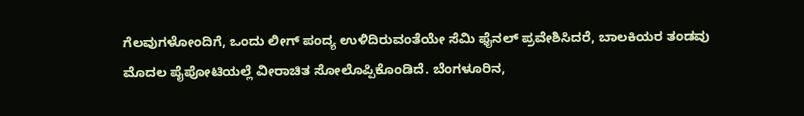ಗೆಲವುಗಳೋಂದಿಗೆ, ಒಂದು ಲೀಗ್‌ ಪಂದ್ಯ ಉಳಿದಿರುವಂತೆಯೇ ಸೆಮಿ ಫೈನಲ್‌ ಪ್ರವೇಶಿಸಿದರೆ, ಬಾಲಕಿಯರ ತಂಡವು ಮೊದಲ ಪೈಪೋಟಿಯಲ್ಲೆ ವೀರಾಚಿತ ಸೋಲೊಪ್ಪಿಕೊಂಡಿದೆ. ಬೆಂಗಳೂರಿನ,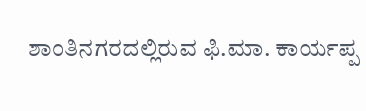ಶಾಂತಿನಗರದಲ್ಲಿರುವ ಫಿ.ಮಾ. ಕಾರ್ಯಪ್ಪ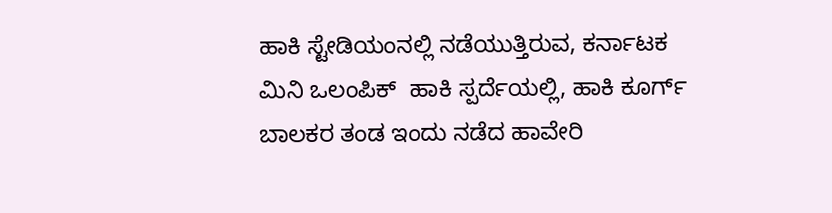ಹಾಕಿ ಸ್ಟೇಡಿಯಂನಲ್ಲಿ ನಡೆಯುತ್ತಿರುವ, ಕರ್ನಾಟಕ ಮಿನಿ ಒಲಂಪಿಕ್‌  ಹಾಕಿ ಸ್ಪರ್ದೆಯಲ್ಲಿ, ಹಾಕಿ ಕೂರ್ಗ್ ಬಾಲಕರ ತಂಡ ಇಂದು ನಡೆದ ಹಾವೇರಿ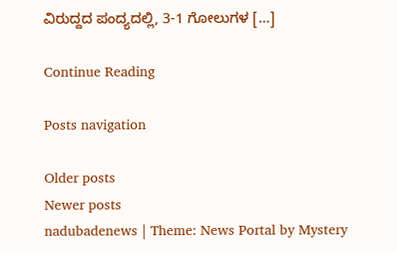ವಿರುದ್ದದ ಪಂದ್ಯದಲ್ಲಿ, 3-1 ಗೋಲುಗಳ […]

Continue Reading

Posts navigation

Older posts
Newer posts
nadubadenews | Theme: News Portal by Mystery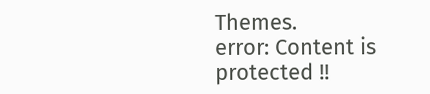Themes.
error: Content is protected !!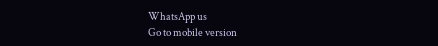WhatsApp us
Go to mobile version